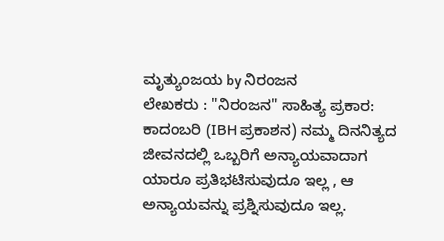ಮೃತ್ಯುಂಜಯ by ನಿರಂಜನ
ಲೇಖಕರು : "ನಿರಂಜನ" ಸಾಹಿತ್ಯ ಪ್ರಕಾರ: ಕಾದಂಬರಿ (IBH ಪ್ರಕಾಶನ) ನಮ್ಮ ದಿನನಿತ್ಯದ ಜೀವನದಲ್ಲಿ ಒಬ್ಬರಿಗೆ ಅನ್ಯಾಯವಾದಾಗ ಯಾರೂ ಪ್ರತಿಭಟಿಸುವುದೂ ಇಲ್ಲ , ಆ ಅನ್ಯಾಯವನ್ನು ಪ್ರಶ್ನಿಸುವುದೂ ಇಲ್ಲ.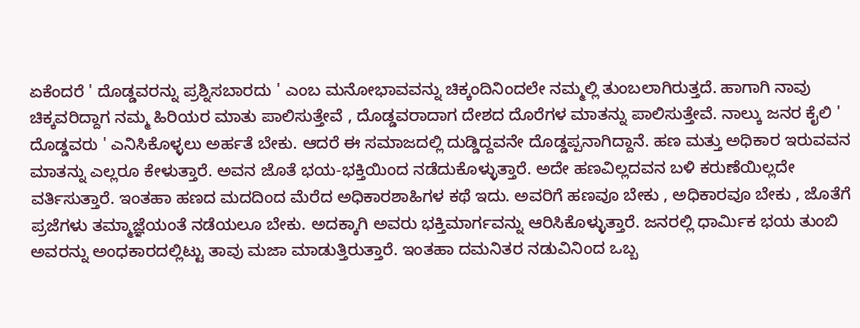ಏಕೆಂದರೆ ' ದೊಡ್ಡವರನ್ನು ಪ್ರಶ್ನಿಸಬಾರದು ' ಎಂಬ ಮನೋಭಾವವನ್ನು ಚಿಕ್ಕಂದಿನಿಂದಲೇ ನಮ್ಮಲ್ಲಿ ತುಂಬಲಾಗಿರುತ್ತದೆ. ಹಾಗಾಗಿ ನಾವು ಚಿಕ್ಕವರಿದ್ದಾಗ ನಮ್ಮ ಹಿರಿಯರ ಮಾತು ಪಾಲಿಸುತ್ತೇವೆ , ದೊಡ್ಡವರಾದಾಗ ದೇಶದ ದೊರೆಗಳ ಮಾತನ್ನು ಪಾಲಿಸುತ್ತೇವೆ. ನಾಲ್ಕು ಜನರ ಕೈಲಿ ' ದೊಡ್ಡವರು ' ಎನಿಸಿಕೊಳ್ಳಲು ಅರ್ಹತೆ ಬೇಕು. ಆದರೆ ಈ ಸಮಾಜದಲ್ಲಿ ದುಡ್ಡಿದ್ದವನೇ ದೊಡ್ಡಪ್ಪನಾಗಿದ್ದಾನೆ. ಹಣ ಮತ್ತು ಅಧಿಕಾರ ಇರುವವನ ಮಾತನ್ನು ಎಲ್ಲರೂ ಕೇಳುತ್ತಾರೆ. ಅವನ ಜೊತೆ ಭಯ-ಭಕ್ತಿಯಿಂದ ನಡೆದುಕೊಳ್ಳುತ್ತಾರೆ. ಅದೇ ಹಣವಿಲ್ಲದವನ ಬಳಿ ಕರುಣೆಯಿಲ್ಲದೇ ವರ್ತಿಸುತ್ತಾರೆ. ಇಂತಹಾ ಹಣದ ಮದದಿಂದ ಮೆರೆದ ಅಧಿಕಾರಶಾಹಿಗಳ ಕಥೆ ಇದು. ಅವರಿಗೆ ಹಣವೂ ಬೇಕು , ಅಧಿಕಾರವೂ ಬೇಕು , ಜೊತೆಗೆ ಪ್ರಜೆಗಳು ತಮ್ಮಾಜ್ಞೆಯಂತೆ ನಡೆಯಲೂ ಬೇಕು. ಅದಕ್ಕಾಗಿ ಅವರು ಭಕ್ತಿಮಾರ್ಗವನ್ನು ಆರಿಸಿಕೊಳ್ಳುತ್ತಾರೆ. ಜನರಲ್ಲಿ ಧಾರ್ಮಿಕ ಭಯ ತುಂಬಿ ಅವರನ್ನು ಅಂಧಕಾರದಲ್ಲಿಟ್ಟು ತಾವು ಮಜಾ ಮಾಡುತ್ತಿರುತ್ತಾರೆ. ಇಂತಹಾ ದಮನಿತರ ನಡುವಿನಿಂದ ಒಬ್ಬ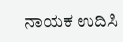ನಾಯಕ ಉದಿಸಿ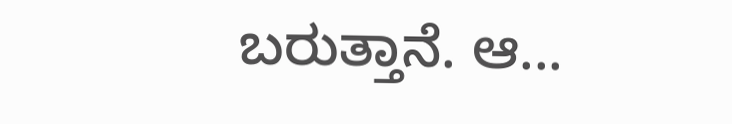ಬರುತ್ತಾನೆ. ಆ...